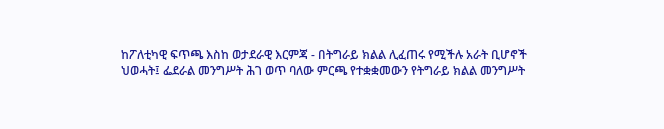ከፖለቲካዊ ፍጥጫ እስከ ወታደራዊ እርምጃ - በትግራይ ክልል ሊፈጠሩ የሚችሉ አራት ቢሆኖች
ህወሓት፤ ፌደራል መንግሥት ሕገ ወጥ ባለው ምርጫ የተቋቋመውን የትግራይ ክልል መንግሥት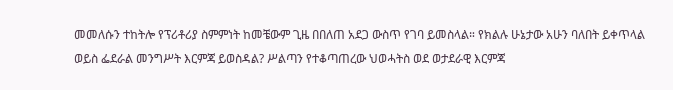መመለሱን ተከትሎ የፕሪቶሪያ ስምምነት ከመቼውም ጊዜ በበለጠ አደጋ ውስጥ የገባ ይመስላል። የክልሉ ሁኔታው አሁን ባለበት ይቀጥላል ወይስ ፌደራል መንግሥት እርምጃ ይወስዳል? ሥልጣን የተቆጣጠረው ህወሓትስ ወደ ወታደራዊ እርምጃ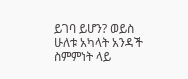ይገባ ይሆን? ወይስ ሁለቱ አካላት አንዳች ስምምነት ላይ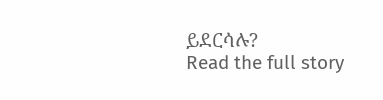ይደርሳሉ?
Read the full story